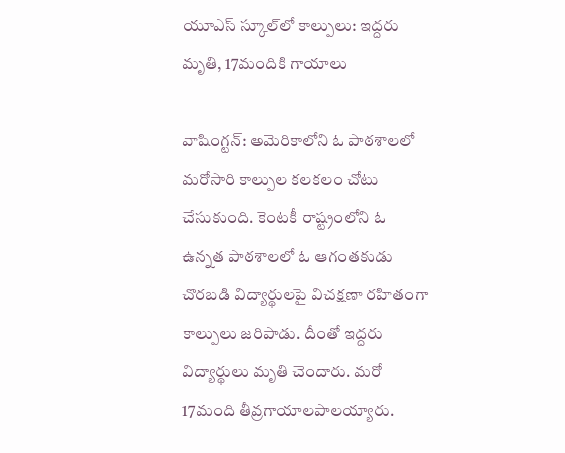యూఎస్ స్కూల్‌లో కాల్పులు: ఇద్దరు మృతి, 17మందికి గాయాలు

వాషింగ్టన్: అమెరికాలోని ఓ పాఠశాలలో మరోసారి కాల్పుల కలకలం చోటు చేసుకుంది. కెంటకీ రాష్ట్రంలోని ఓ ఉన్నత పాఠశాలలో ఓ ఆగంతకుడు చొరబడి విద్యార్థులపై విచక్షణా రహితంగా కాల్పులు జరిపాడు. దీంతో ఇద్దరు విద్యార్థులు మృతి చెందారు. మరో 17మంది తీవ్రగాయాలపాలయ్యారు.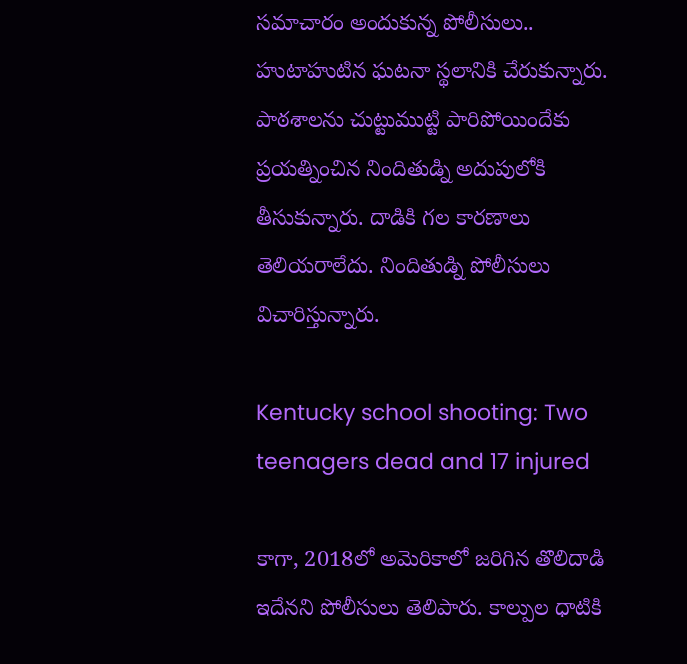సమాచారం అందుకున్న పోలీసులు.. హుటాహుటిన ఘటనా స్థలానికి చేరుకున్నారు. పాఠశాలను చుట్టుముట్టి పారిపోయిందేకు ప్రయత్నించిన నిందితుడ్ని అదుపులోకి తీసుకున్నారు. దాడికి గల కారణాలు తెలియరాలేదు. నిందితుడ్ని పోలీసులు విచారిస్తున్నారు.

Kentucky school shooting: Two teenagers dead and 17 injured

కాగా, 2018లో అమెరికాలో జరిగిన తొలిదాడి ఇదేనని పోలీసులు తెలిపారు. కాల్పుల ధాటికి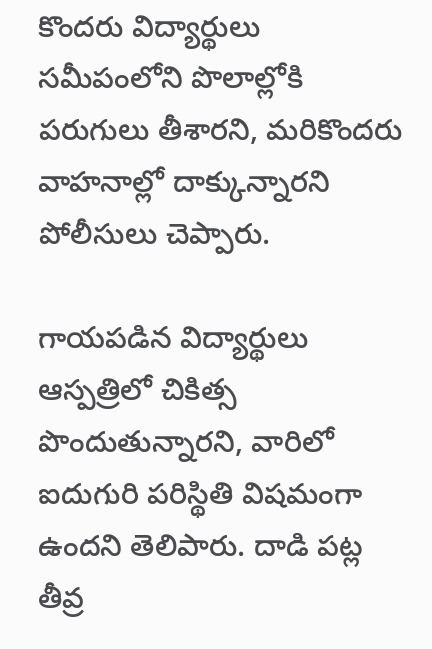కొందరు విద్యార్థులు సమీపంలోని పొలాల్లోకి పరుగులు తీశారని, మరికొందరు వాహనాల్లో దాక్కున్నారని పోలీసులు చెప్పారు.

గాయపడిన విద్యార్థులు ఆస్పత్రిలో చికిత్స పొందుతున్నారని, వారిలో ఐదుగురి పరిస్థితి విషమంగా ఉందని తెలిపారు. దాడి పట్ల తీవ్ర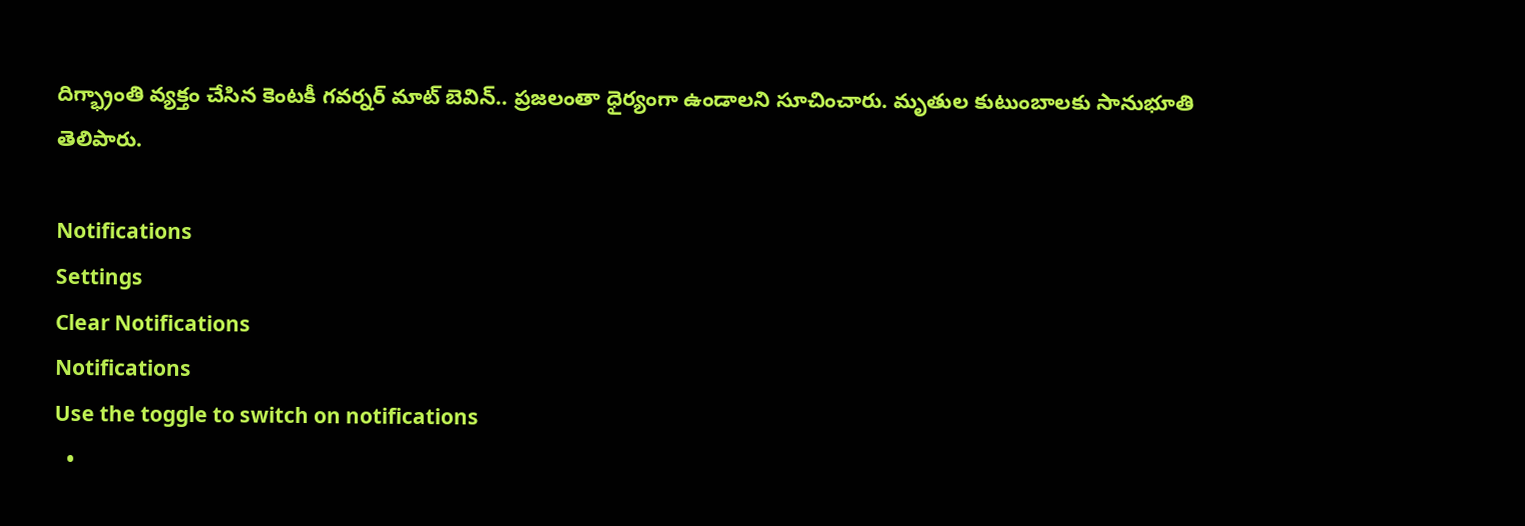దిగ్భ్రాంతి వ్యక్తం చేసిన కెంటకీ గవర్నర్ మాట్ బెవిన్.. ప్రజలంతా ధైర్యంగా ఉండాలని సూచించారు. మృతుల కుటుంబాలకు సానుభూతి తెలిపారు.

Notifications
Settings
Clear Notifications
Notifications
Use the toggle to switch on notifications
  •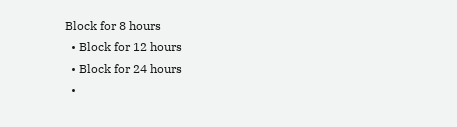Block for 8 hours
  • Block for 12 hours
  • Block for 24 hours
  •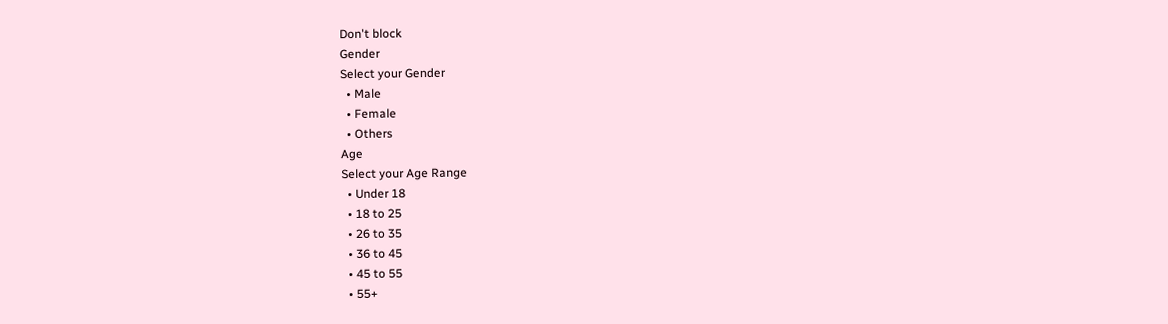Don't block
Gender
Select your Gender
  • Male
  • Female
  • Others
Age
Select your Age Range
  • Under 18
  • 18 to 25
  • 26 to 35
  • 36 to 45
  • 45 to 55
  • 55+